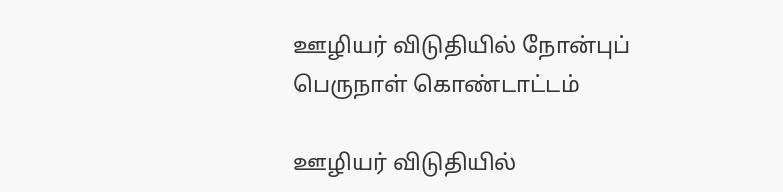ஊழியர் விடுதியில் நோன்புப் பெருநாள் கொண்டாட்டம்

ஊழியர் விடுதியில்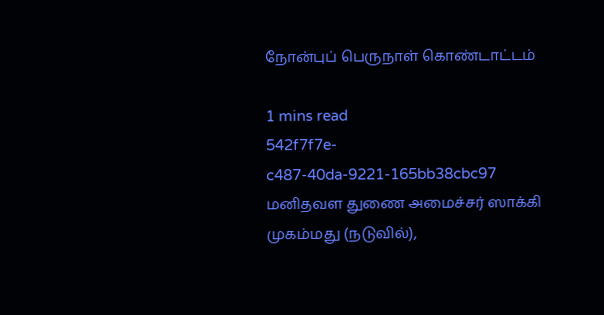நோன்புப் பெருநாள் கொண்டாட்டம்

1 mins read
542f7f7e-c487-40da-9221-165bb38cbc97
மனிதவள துணை அமைச்சர் ஸாக்கி முகம்மது (நடுவில்),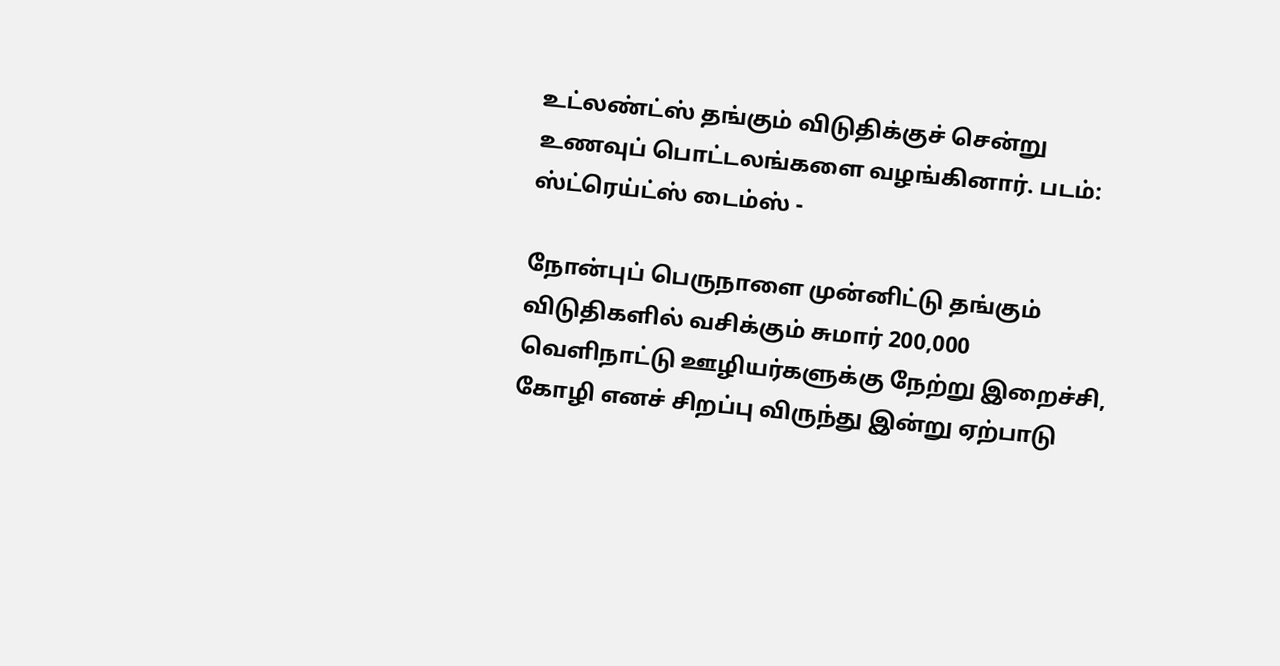உட்லண்ட்ஸ் தங்கும் விடுதிக்குச் சென்று உணவுப் பொட்டலங்களை வழங்கினார். படம்: ஸ்ட்ரெய்ட்ஸ் டைம்ஸ் -

நோன்புப் பெருநாளை முன்னிட்டு தங்கும் விடுதிகளில் வசிக்கும் சுமார் 200,000 வெளிநாட்டு ஊழியர்களுக்கு நேற்று இறைச்சி, கோழி எனச் சிறப்பு விருந்து இன்று ஏற்பாடு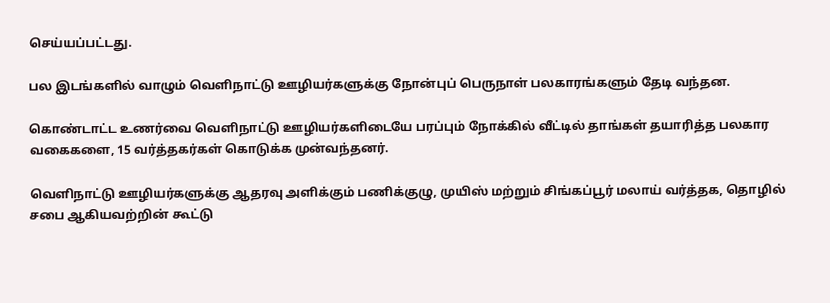செய்யப்பட்டது.

பல இடங்களில் வாழும் வெளிநாட்டு ஊழியர்களுக்கு நோன்புப் பெருநாள் பலகாரங்களும் தேடி வந்தன.

கொண்டாட்ட உணர்வை வெளிநாட்டு ஊழியர்களிடையே பரப்பும் நோக்கில் வீட்டில் தாங்கள் தயாரித்த பலகார வகைகளை, 15 வர்த்தகர்கள் கொடுக்க முன்வந்தனர்.

வெளிநாட்டு ஊழியர்களுக்கு ஆதரவு அளிக்கும் பணிக்குழு, முயிஸ் மற்றும் சிங்கப்பூர் மலாய் வர்த்தக, தொழில் சபை ஆகியவற்றின் கூட்டு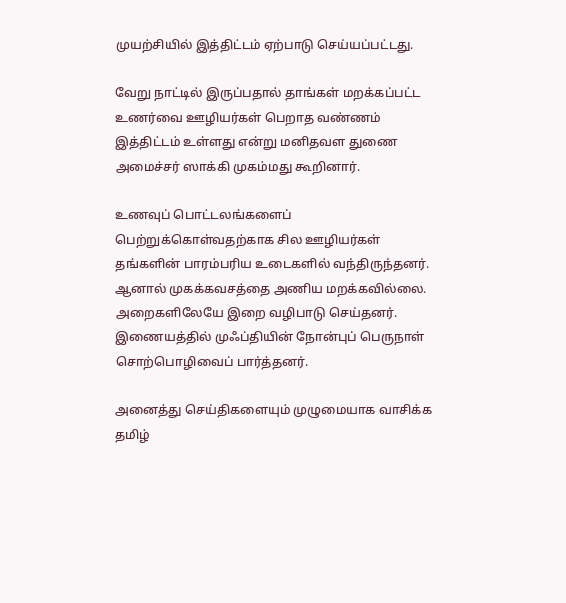முயற்சியில் இத்திட்டம் ஏற்பாடு செய்யப்பட்டது.

வேறு நாட்டில் இருப்பதால் தாங்கள் மறக்கப்பட்ட உணர்வை ஊழியர்கள் பெறாத வண்ணம் இத்திட்டம் உள்ளது என்று மனிதவள துணை அமைச்சர் ஸாக்கி முகம்மது கூறினார்.

உணவுப் பொட்டலங்களைப் பெற்றுக்கொள்வதற்காக சில ஊழியர்கள் தங்களின் பாரம்பரிய உடைகளில் வந்திருந்தனர். ஆனால் முகக்கவசத்தை அணிய மறக்கவில்லை. அறைகளிலேயே இறை வழிபாடு செய்தனர். இணையத்தில் முஃப்தியின் நோன்புப் பெருநாள் சொற்பொழிவைப் பார்த்தனர்.

அனைத்து செய்திகளையும் முழுமையாக வாசிக்க தமிழ்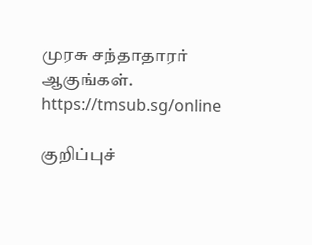முரசு சந்தாதாரர் ஆகுங்கள். https://tmsub.sg/online

குறிப்புச்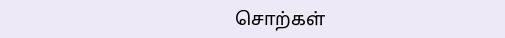சொற்கள்